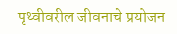पृथ्वीवरील जीवनाचे प्रयोजन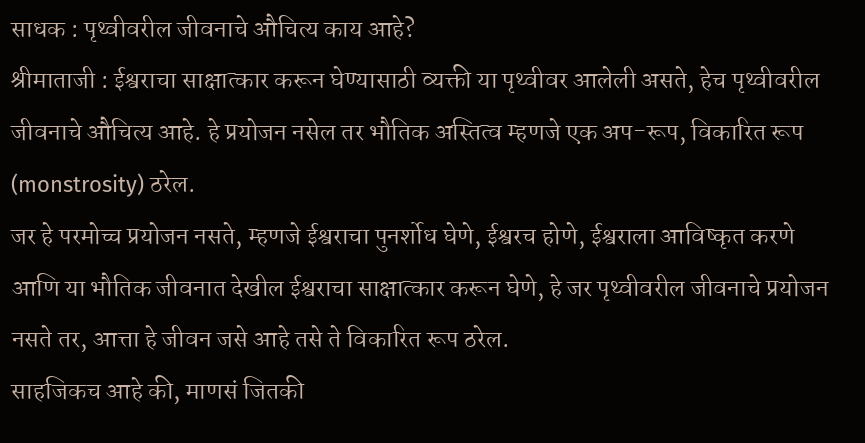साधक : पृथ्वीवरील जीवनाचे औचित्य काय आहे?
श्रीमाताजी : ईश्वराचा साक्षात्कार करून घेण्यासाठी व्यक्ती या पृथ्वीवर आलेली असते, हेच पृथ्वीवरील जीवनाचे औचित्य आहे. हे प्रयोजन नसेल तर भौतिक अस्तित्व म्हणजे एक अप-रूप, विकारित रूप (monstrosity) ठरेल.
जर हे परमोच्च प्रयोजन नसते, म्हणजे ईश्वराचा पुनर्शोध घेणे, ईश्वरच होणे, ईश्वराला आविष्कृत करणे आणि या भौतिक जीवनात देखील ईश्वराचा साक्षात्कार करून घेणे, हे जर पृथ्वीवरील जीवनाचे प्रयोजन नसते तर, आत्ता हे जीवन जसे आहे तसे ते विकारित रूप ठरेल.
साहजिकच आहे की, माणसं जितकी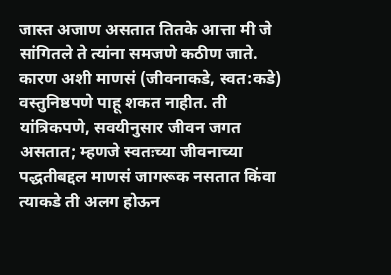जास्त अजाण असतात तितके आत्ता मी जे सांगितले ते त्यांना समजणे कठीण जाते. कारण अशी माणसं (जीवनाकडे, स्वत:कडे) वस्तुनिष्ठपणे पाहू शकत नाहीत. ती यांत्रिकपणे, सवयीनुसार जीवन जगत असतात; म्हणजे स्वतःच्या जीवनाच्या पद्धतीबद्दल माणसं जागरूक नसतात किंवा त्याकडे ती अलग होऊन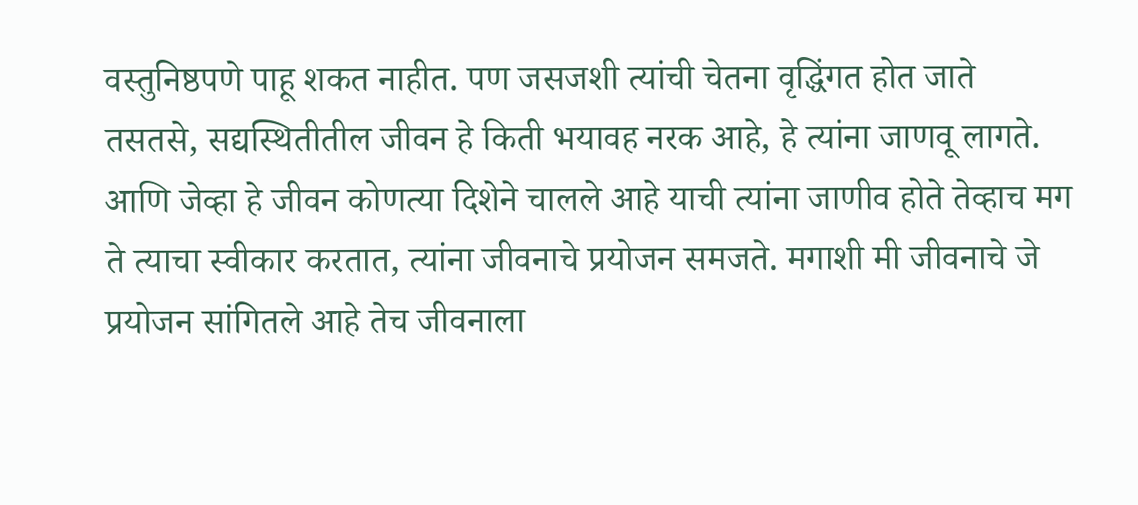वस्तुनिष्ठपणे पाहू शकत नाहीत. पण जसजशी त्यांची चेतना वृद्धिंगत होत जाते तसतसे, सद्यस्थितीतील जीवन हे किती भयावह नरक आहे, हे त्यांना जाणवू लागते.
आणि जेव्हा हे जीवन कोणत्या दिशेने चालले आहे याची त्यांना जाणीव होते तेव्हाच मग ते त्याचा स्वीकार करतात, त्यांना जीवनाचे प्रयोजन समजते. मगाशी मी जीवनाचे जे प्रयोजन सांगितले आहे तेच जीवनाला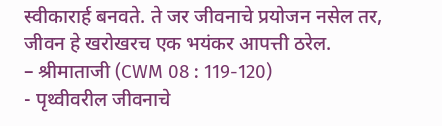स्वीकारार्ह बनवते. ते जर जीवनाचे प्रयोजन नसेल तर, जीवन हे खरोखरच एक भयंकर आपत्ती ठरेल.
– श्रीमाताजी (CWM 08 : 119-120)
- पृथ्वीवरील जीवनाचे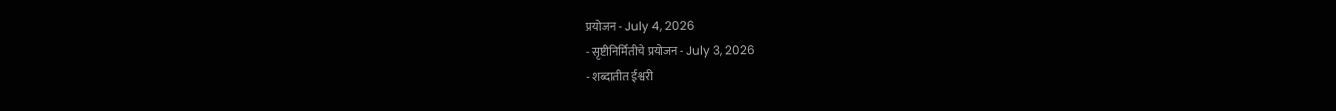प्रयोजन - July 4, 2026
- सृष्टीनिर्मितीचे प्रयोजन - July 3, 2026
- शब्दातीत ईश्वरी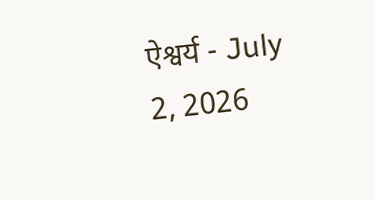ऐश्वर्य - July 2, 2026